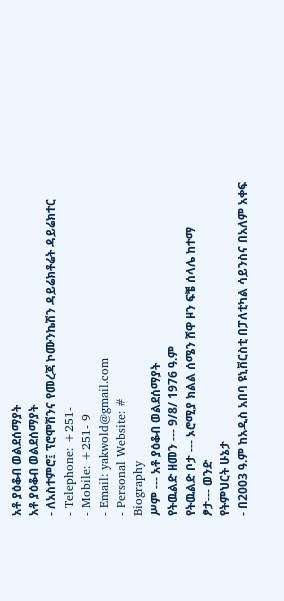አቶ ያዕቆብ ወልደሰማያት
አቶ ያዕቆብ ወልደሰማያት
- ለአስተምሮ፤ ፕሮሞሽንና የመረጃ ኮሙንኬሽን ዳይሬክቶሬት ዳይሬክተር
- Telephone: +251-
- Mobile: +251- 9
- Email: yakwold@gmail.com
- Personal Website: #
Biography
ሥም --- አቶ ያዕቆብ ወልደሰማያት
የትዉልድ ዘመን --- 9/8/ 1976 ዓ.ም
የትዉልድ ቦታ --- ኦሮሚያ ክልል ሰሜን ሸዋ ዞን ፍቼ ሰላሌ ከተማ
ፆታ--- ወንድ
የትምህርት ሁኔታ
- በ2003 ዓ.ም ከአዲስ አበባ ዩኒቨርስቲ በፓለቲካል ሳይንስና በአለም አቀፍ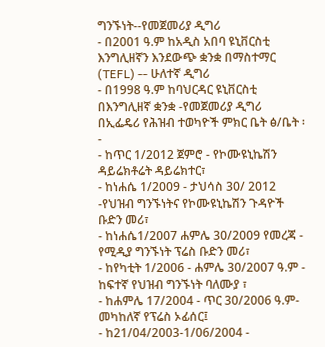ግንኙነት--የመጀመሪያ ዲግሪ
- በ2001 ዓ.ም ከአዲስ አበባ ዩኒቨርስቲ እንግሊዘኛን እንደውጭ ቋንቋ በማስተማር (TEFL) -- ሁለተኛ ዲግሪ
- በ1998 ዓ.ም ከባህርዳር ዩኒቨርስቲ በእንግሊዘኛ ቋንቋ -የመጀመሪያ ዲግሪ
በኢፌዴሪ የሕዝብ ተወካዮች ምክር ቤት ፅ/ቤት ፡-
- ከጥር 1/2012 ጀምሮ - የኮሙዩኒኬሽን ዳይሬክቶሬት ዳይሬክተር፣
- ከነሐሴ 1/2009 - ታህሳስ 30/ 2012 -የህዝብ ግንኙነትና የኮሙዩኒኬሽን ጉዳዮች ቡድን መሪ፣
- ከነሐሴ1/2007 ሐምሌ 30/2009 የመረጃ - የሚዲያ ግንኙነት ፕሬስ ቡድን መሪ፣
- ከየካቲት 1/2006 - ሐምሌ 30/2007 ዓ.ም - ከፍተኛ የህዝብ ግንኙነት ባለሙያ ፣
- ከሐምሌ 17/2004 - ጥር 30/2006 ዓ.ም- መካከለኛ የፕሬስ ኦፊሰር፤
- ከ21/04/2003-1/06/2004 -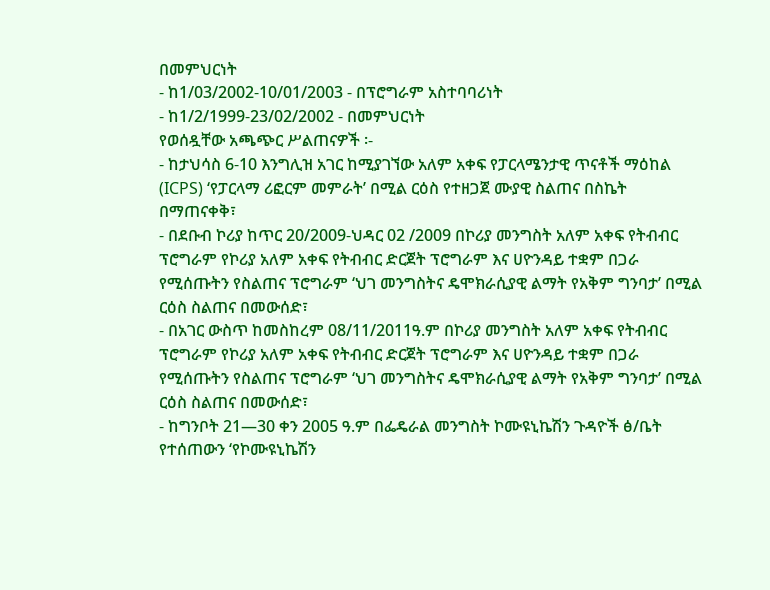በመምህርነት
- ከ1/03/2002-10/01/2003 - በፕሮግራም አስተባባሪነት
- ከ1/2/1999-23/02/2002 - በመምህርነት
የወሰዷቸው አጫጭር ሥልጠናዎች ፡-
- ከታህሳስ 6-10 እንግሊዝ አገር ከሚያገኘው አለም አቀፍ የፓርላሜንታዊ ጥናቶች ማዕከል (ICPS) ‘የፓርላማ ሪፎርም መምራት’ በሚል ርዕስ የተዘጋጀ ሙያዊ ስልጠና በስኬት በማጠናቀቅ፣
- በደቡብ ኮሪያ ከጥር 20/2009-ህዳር 02 /2009 በኮሪያ መንግስት አለም አቀፍ የትብብር ፕሮግራም የኮሪያ አለም አቀፍ የትብብር ድርጀት ፕሮግራም እና ሀዮንዳይ ተቋም በጋራ የሚሰጡትን የስልጠና ፕሮግራም ‘ህገ መንግስትና ዴሞክራሲያዊ ልማት የአቅም ግንባታ’ በሚል ርዕስ ስልጠና በመውሰድ፣
- በአገር ውስጥ ከመስከረም 08/11/2011ዓ.ም በኮሪያ መንግስት አለም አቀፍ የትብብር ፕሮግራም የኮሪያ አለም አቀፍ የትብብር ድርጀት ፕሮግራም እና ሀዮንዳይ ተቋም በጋራ የሚሰጡትን የስልጠና ፕሮግራም ‘ህገ መንግስትና ዴሞክራሲያዊ ልማት የአቅም ግንባታ’ በሚል ርዕስ ስልጠና በመውሰድ፣
- ከግንቦት 21—30 ቀን 2005 ዓ.ም በፌዴራል መንግስት ኮሙዩኒኬሽን ጉዳዮች ፅ/ቤት የተሰጠውን ‘የኮሙዩኒኬሽን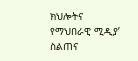ክህሎትና የማህበራዊ ሚዲያ’ ስልጠና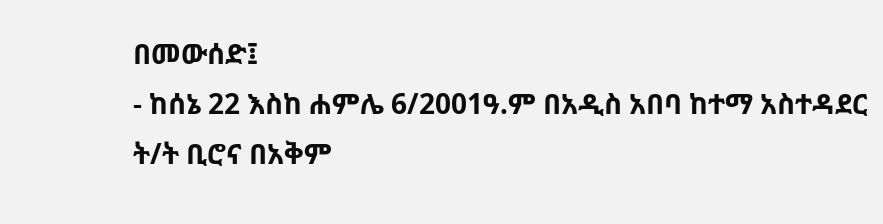በመውሰድ፤
- ከሰኔ 22 እስከ ሐምሌ 6/2001ዓ.ም በአዲስ አበባ ከተማ አስተዳደር ት/ት ቢሮና በአቅም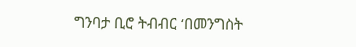ግንባታ ቢሮ ትብብር ‘በመንግስት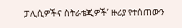ፓሊሲዎችና ስትራቴጂዎች’ ዙሪያ የተሰጠውን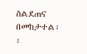ስልደጠና በመከታተል፡፡